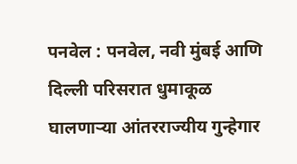पनवेल : पनवेल, नवी मुंबई आणि दिल्ली परिसरात धुमाकूळ घालणाऱ्या आंतरराज्यीय गुन्हेगार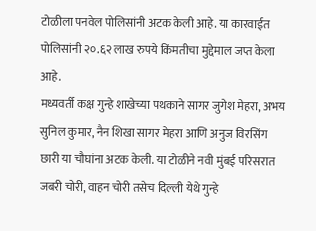टोळीला पनवेल पोलिसांनी अटक केली आहे. या कारवाईत पोलिसांनी २०.६२ लाख रुपये किंमतीचा मुद्देमाल जप्त केला आहे.
मध्यवर्ती कक्ष गुन्हे शाखेच्या पथकाने सागर जुगेश मेहरा, अभय सुनिल कुमार, नैन शिखा सागर मेहरा आणि अनुज विरसिंग छारी या चौघांना अटक केली. या टोळीने नवी मुंबई परिसरात जबरी चोरी, वाहन चोरी तसेच दिल्ली येथे गुन्हे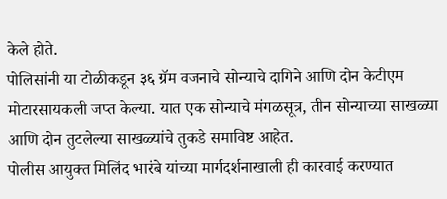केले होते.
पोलिसांनी या टोळीकडून ३६ ग्रॅम वजनाचे सोन्याचे दागिने आणि दोन केटीएम मोटारसायकली जप्त केल्या. यात एक सोन्याचे मंगळसूत्र, तीन सोन्याच्या साखळ्या आणि दोन तुटलेल्या साखळ्यांचे तुकडे समाविष्ट आहेत.
पोलीस आयुक्त मिलिंद भारंबे यांच्या मार्गदर्शनाखाली ही कारवाई करण्यात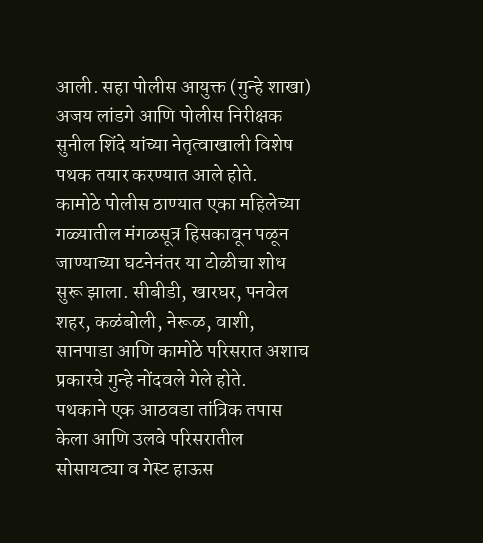आली. सहा पोलीस आयुक्त (गुन्हे शाखा) अजय लांडगे आणि पोलीस निरीक्षक सुनील शिंदे यांच्या नेतृत्वाखाली विशेष पथक तयार करण्यात आले होते.
कामोठे पोलीस ठाण्यात एका महिलेच्या गळ्यातील मंगळसूत्र हिसकावून पळून जाण्याच्या घटनेनंतर या टोळीचा शोध सुरू झाला. सीबीडी, खारघर, पनवेल शहर, कळंबोली, नेरूळ, वाशी, सानपाडा आणि कामोठे परिसरात अशाच प्रकारचे गुन्हे नोंदवले गेले होते.
पथकाने एक आठवडा तांत्रिक तपास केला आणि उलवे परिसरातील सोसायट्या व गेस्ट हाऊस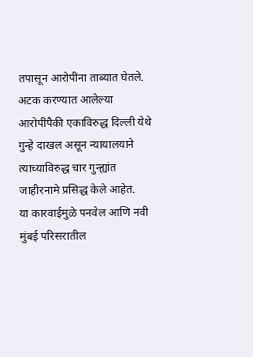तपासून आरोपींना ताब्यात घेतले. अटक करण्यात आलेल्या आरोपींपैकी एकाविरुद्ध दिल्ली येथे गुन्हे दाखल असून न्यायालयाने त्याच्याविरुद्ध चार गुन्ह्यांत जाहीरनामे प्रसिद्ध केले आहेत.
या कारवाईमुळे पनवेल आणि नवी मुंबई परिसरातील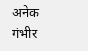अनेक गंभीर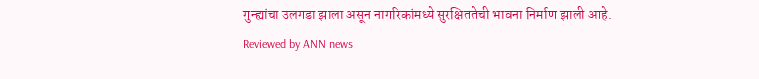गुन्ह्यांचा उलगडा झाला असून नागरिकांमध्ये सुरक्षिततेची भावना निर्माण झाली आहे.
Reviewed by ANN news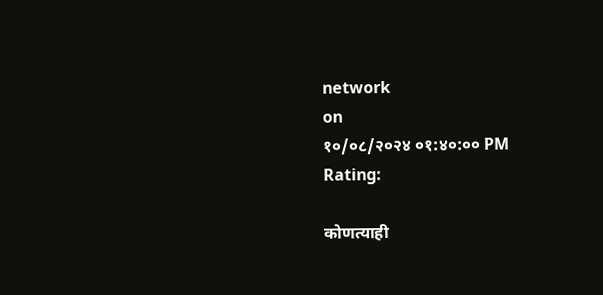network
on
१०/०८/२०२४ ०१:४०:०० PM
Rating:

कोणत्याही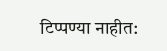टिप्पण्या नाहीत: